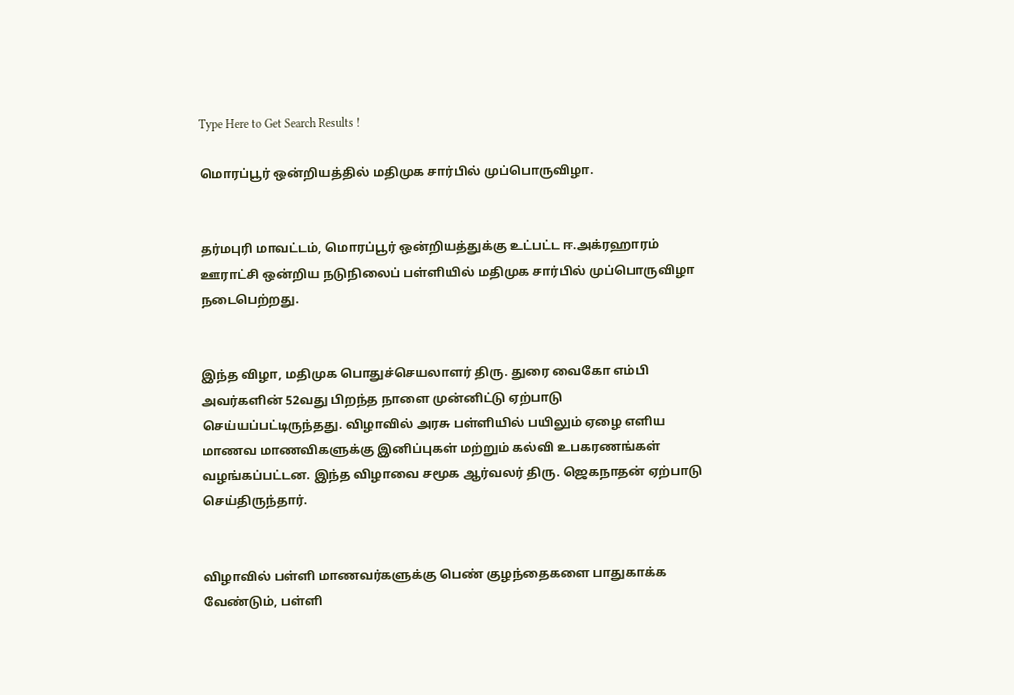Type Here to Get Search Results !

மொரப்பூர் ஒன்றியத்தில் மதிமுக சார்பில் முப்பொருவிழா.


தர்மபுரி மாவட்டம், மொரப்பூர் ஒன்றியத்துக்கு உட்பட்ட ஈ.அக்ரஹாரம்  ஊராட்சி ஒன்றிய நடுநிலைப் பள்ளியில் மதிமுக சார்பில் முப்பொருவிழா நடைபெற்றது.


இந்த விழா, மதிமுக பொதுச்செயலாளர் திரு. துரை வைகோ எம்பி அவர்களின் 52வது பிறந்த நாளை முன்னிட்டு ஏற்பாடு செய்யப்பட்டிருந்தது. விழாவில் அரசு பள்ளியில் பயிலும் ஏழை எளிய மாணவ மாணவிகளுக்கு இனிப்புகள் மற்றும் கல்வி உபகரணங்கள் வழங்கப்பட்டன. இந்த விழாவை சமூக ஆர்வலர் திரு. ஜெகநாதன் ஏற்பாடு செய்திருந்தார்.


விழாவில் பள்ளி மாணவர்களுக்கு பெண் குழந்தைகளை பாதுகாக்க வேண்டும், பள்ளி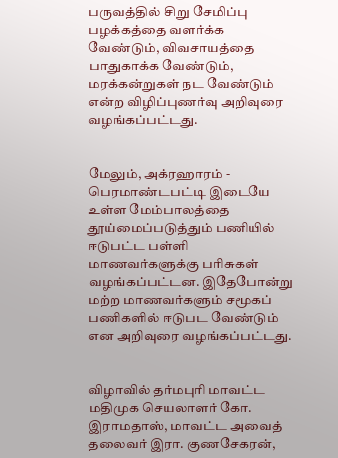பருவத்தில் சிறு சேமிப்பு பழக்கத்தை வளர்க்க வேண்டும், விவசாயத்தை பாதுகாக்க வேண்டும், மரக்கன்றுகள் நட வேண்டும் என்ற விழிப்புணர்வு அறிவுரை வழங்கப்பட்டது.


மேலும், அக்ரஹாரம் - பெரமாண்டபட்டி இடையே உள்ள மேம்பாலத்தை தூய்மைப்படுத்தும் பணியில் ஈடுபட்ட பள்ளி மாணவர்களுக்கு பரிசுகள் வழங்கப்பட்டன. இதேபோன்று மற்ற மாணவர்களும் சமூகப் பணிகளில் ஈடுபட வேண்டும் என அறிவுரை வழங்கப்பட்டது.


விழாவில் தர்மபுரி மாவட்ட மதிமுக செயலாளர் கோ. இராமதாஸ், மாவட்ட அவைத் தலைவர் இரா. குணசேகரன்,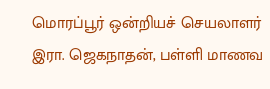மொரப்பூர் ஒன்றியச் செயலாளர் இரா. ஜெகநாதன், பள்ளி மாணவ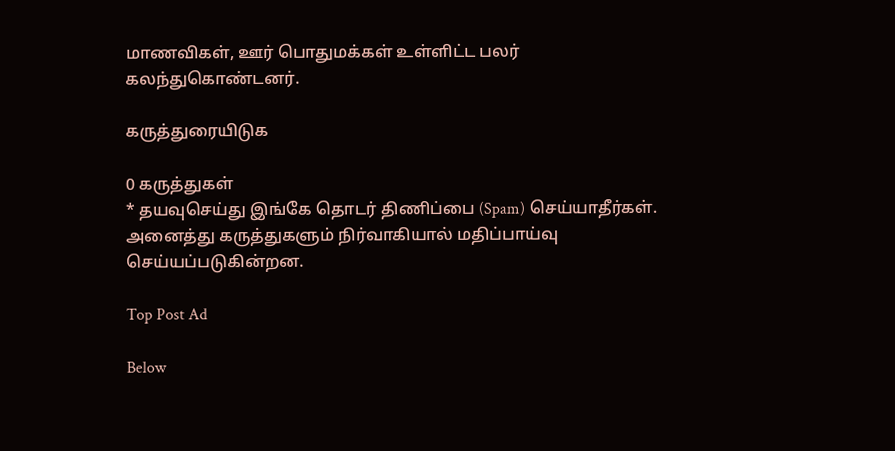மாணவிகள், ஊர் பொதுமக்கள் உள்ளிட்ட பலர் கலந்துகொண்டனர்.

கருத்துரையிடுக

0 கருத்துகள்
* தயவுசெய்து இங்கே தொடர் திணிப்பை (Spam) செய்யாதீர்கள். அனைத்து கருத்துகளும் நிர்வாகியால் மதிப்பாய்வு செய்யப்படுகின்றன.

Top Post Ad

Below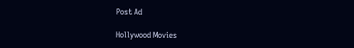Post Ad

Hollywood Movies